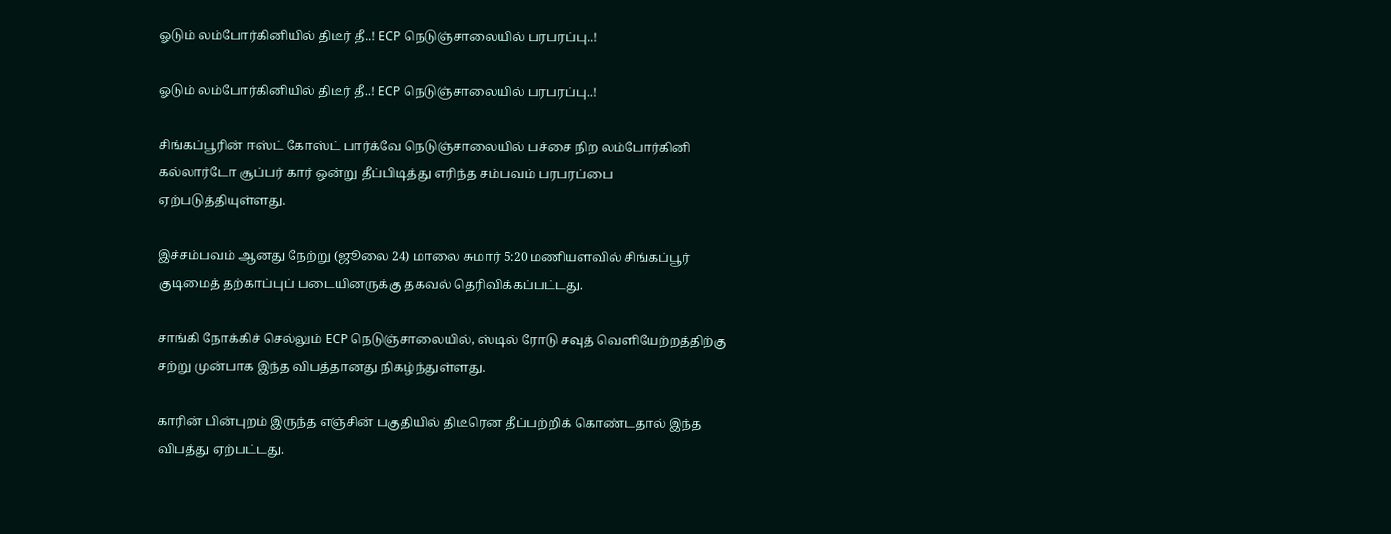ஓடும் லம்போர்கினியில் திடீர் தீ..! ECP நெடுஞ்சாலையில் பரபரப்பு..!

ஓடும் லம்போர்கினியில் திடீர் தீ..! ECP நெடுஞ்சாலையில் பரபரப்பு..!

சிங்கப்பூரின் ஈஸ்ட் கோஸ்ட் பார்க்வே நெடுஞ்சாலையில் பச்சை நிற லம்போர்கினி கல்லார்டோ சூப்பர் கார் ஒன்று தீப்பிடித்து எரிந்த சம்பவம் பரபரப்பை ஏற்படுத்தியுள்ளது.

இச்சம்பவம் ஆனது நேற்று (ஜூலை 24) மாலை சுமார் 5:20 மணியளவில் சிங்கப்பூர் குடிமைத் தற்காப்புப் படையினருக்கு தகவல் தெரிவிக்கப்பட்டது.

சாங்கி நோக்கிச் செல்லும் ECP நெடுஞ்சாலையில், ஸ்டில் ரோடு சவுத் வெளியேற்றத்திற்கு சற்று முன்பாக இந்த விபத்தானது நிகழ்ந்துள்ளது.

காரின் பின்புறம் இருந்த எஞ்சின் பகுதியில் திடீரென தீப்பற்றிக் கொண்டதால் இந்த விபத்து ஏற்பட்டது.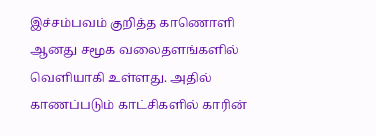இச்சம்பவம் குறித்த காணொளி ஆனது சமூக வலைதளங்களில் வெளியாகி உள்ளது. அதில் காணப்படும் காட்சிகளில் காரின்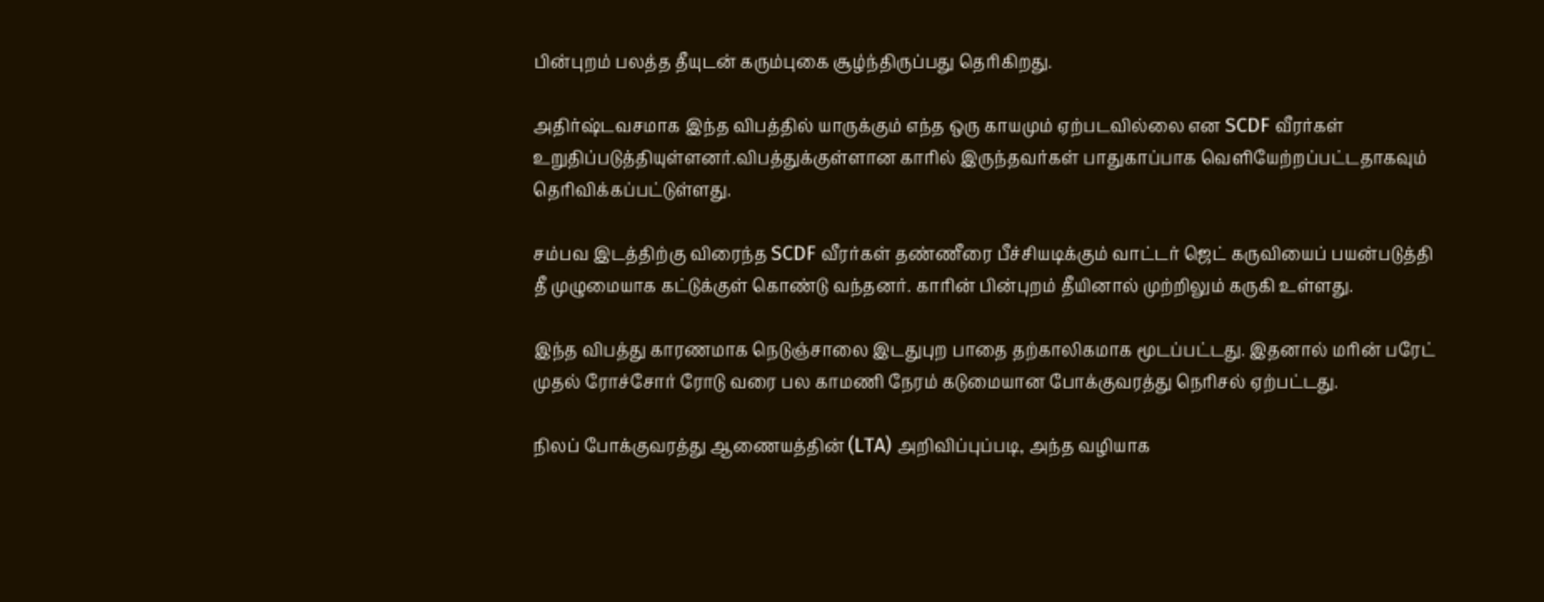பின்புறம் பலத்த தீயுடன் கரும்புகை சூழ்ந்திருப்பது தெரிகிறது.

அதிர்ஷ்டவசமாக இந்த விபத்தில் யாருக்கும் எந்த ஒரு காயமும் ஏற்படவில்லை என SCDF வீரர்கள் உறுதிப்படுத்தியுள்ளனர்.விபத்துக்குள்ளான காரில் இருந்தவர்கள் பாதுகாப்பாக வெளியேற்றப்பட்டதாகவும் தெரிவிக்கப்பட்டுள்ளது.

சம்பவ இடத்திற்கு விரைந்த SCDF வீரர்கள் தண்ணீரை பீச்சியடிக்கும் வாட்டர் ஜெட் கருவியைப் பயன்படுத்தி தீ முழுமையாக கட்டுக்குள் கொண்டு வந்தனர். காரின் பின்புறம் தீயினால் முற்றிலும் கருகி உள்ளது.

இந்த விபத்து காரணமாக நெடுஞ்சாலை இடதுபுற பாதை தற்காலிகமாக மூடப்பட்டது. இதனால் மரின் பரேட் முதல் ரோச்சோர் ரோடு வரை பல காமணி நேரம் கடுமையான போக்குவரத்து நெரிசல் ஏற்பட்டது.

நிலப் போக்குவரத்து ஆணையத்தின் (LTA) அறிவிப்புப்படி, அந்த வழியாக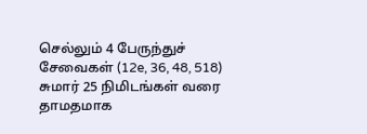செல்லும் 4 பேருந்துச் சேவைகள் (12e, 36, 48, 518) சுமார் 25 நிமிடங்கள் வரை தாமதமாக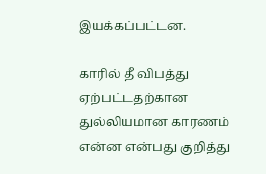இயக்கப்பட்டன.

காரில் தீ விபத்து ஏற்பட்டதற்கான துல்லியமான காரணம் என்ன என்பது குறித்து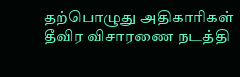தற்பொழுது அதிகாரிகள் தீவிர விசாரணை நடத்தி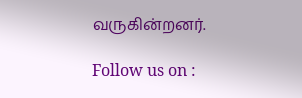வருகின்றனர்.

Follow us on :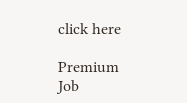click here

Premium Job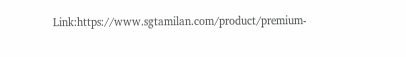Link:https://www.sgtamilan.com/product/premium-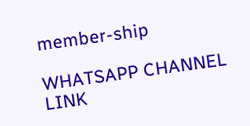member-ship

WHATSAPP CHANNEL LINK